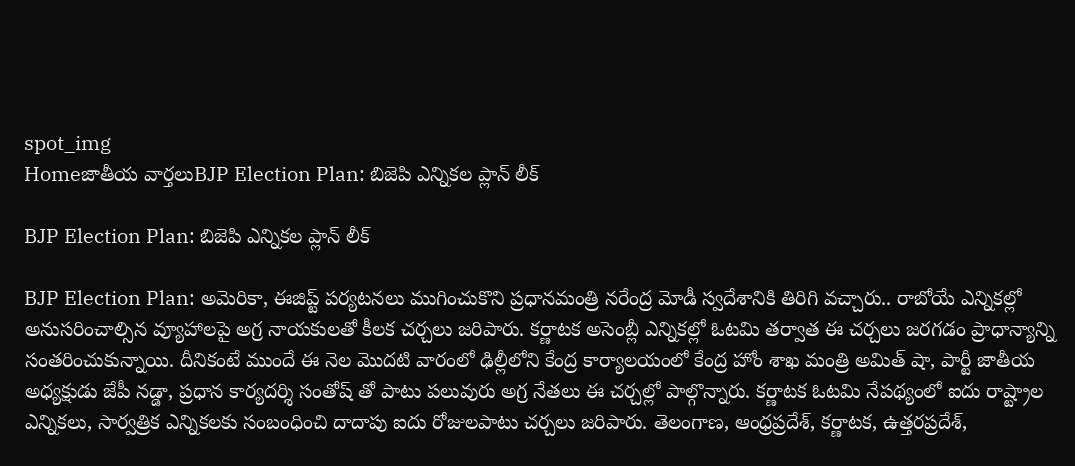spot_img
Homeజాతీయ వార్తలుBJP Election Plan: బిజెపి ఎన్నికల ప్లాన్ లీక్

BJP Election Plan: బిజెపి ఎన్నికల ప్లాన్ లీక్

BJP Election Plan: అమెరికా, ఈజిప్ట్ పర్యటనలు ముగించుకొని ప్రధానమంత్రి నరేంద్ర మోడీ స్వదేశానికి తిరిగి వచ్చారు.. రాబోయే ఎన్నికల్లో అనుసరించాల్సిన వ్యూహాలపై అగ్ర నాయకులతో కీలక చర్చలు జరిపారు. కర్ణాటక అసెంబ్లీ ఎన్నికల్లో ఓటమి తర్వాత ఈ చర్చలు జరగడం ప్రాధాన్యాన్ని సంతరించుకున్నాయి. దీనికంటే ముందే ఈ నెల మొదటి వారంలో ఢిల్లీలోని కేంద్ర కార్యాలయంలో కేంద్ర హోం శాఖ మంత్రి అమిత్ షా, పార్టీ జాతీయ అధ్యక్షుడు జేపీ నడ్డా, ప్రధాన కార్యదర్శి సంతోష్ తో పాటు పలువురు అగ్ర నేతలు ఈ చర్చల్లో పాల్గొన్నారు. కర్ణాటక ఓటమి నేపథ్యంలో ఐదు రాష్ట్రాల ఎన్నికలు, సార్వత్రిక ఎన్నికలకు సంబంధించి దాదాపు ఐదు రోజులపాటు చర్చలు జరిపారు. తెలంగాణ, ఆంధ్రప్రదేశ్, కర్ణాటక, ఉత్తరప్రదేశ్,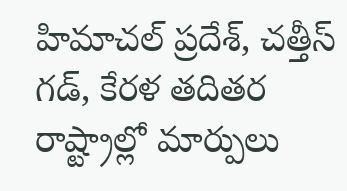హిమాచల్ ప్రదేశ్, చత్తీస్ గడ్, కేరళ తదితర రాష్ట్రాల్లో మార్పులు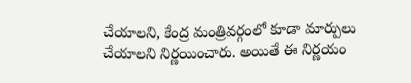చేయాలని, కేంద్ర మంత్రివర్గంలో కూడా మార్పులు చేయాలని నిర్ణయించారు. అయితే ఈ నిర్ణయం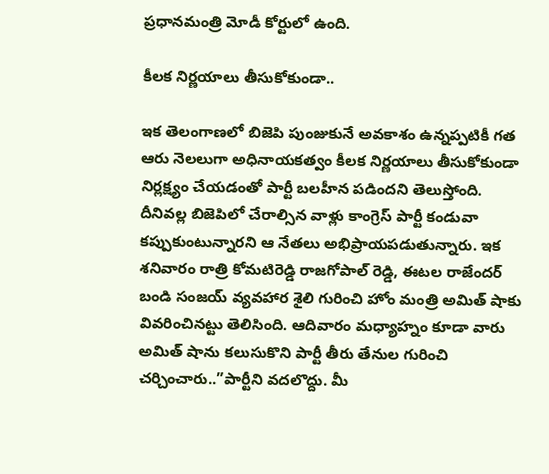ప్రధానమంత్రి మోడీ కోర్టులో ఉంది.

కీలక నిర్ణయాలు తీసుకోకుండా..

ఇక తెలంగాణలో బిజెపి పుంజుకునే అవకాశం ఉన్నప్పటికీ గత ఆరు నెలలుగా అధినాయకత్వం కీలక నిర్ణయాలు తీసుకోకుండా నిర్లక్ష్యం చేయడంతో పార్టీ బలహీన పడిందని తెలుస్తోంది. దీనివల్ల బిజెపిలో చేరాల్సిన వాళ్లు కాంగ్రెస్ పార్టీ కండువా కప్పుకుంటున్నారని ఆ నేతలు అభిప్రాయపడుతున్నారు. ఇక శనివారం రాత్రి కోమటిరెడ్డి రాజగోపాల్ రెడ్డి, ఈటల రాజేందర్ బండి సంజయ్ వ్యవహార శైలి గురించి హోం మంత్రి అమిత్ షాకు వివరించినట్టు తెలిసింది. ఆదివారం మధ్యాహ్నం కూడా వారు అమిత్ షాను కలుసుకొని పార్టీ తీరు తేనుల గురించి చర్చించారు..”పార్టీని వదలొద్దు. మీ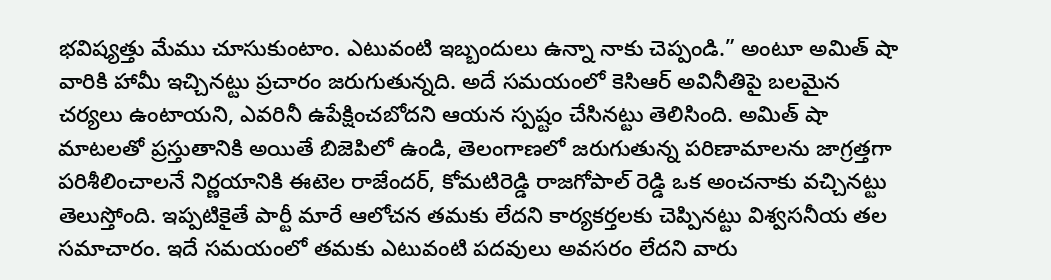భవిష్యత్తు మేము చూసుకుంటాం. ఎటువంటి ఇబ్బందులు ఉన్నా నాకు చెప్పండి.” అంటూ అమిత్ షా వారికి హామీ ఇచ్చినట్టు ప్రచారం జరుగుతున్నది. అదే సమయంలో కెసిఆర్ అవినీతిపై బలమైన చర్యలు ఉంటాయని, ఎవరినీ ఉపేక్షించబోదని ఆయన స్పష్టం చేసినట్టు తెలిసింది. అమిత్ షా మాటలతో ప్రస్తుతానికి అయితే బిజెపిలో ఉండి, తెలంగాణలో జరుగుతున్న పరిణామాలను జాగ్రత్తగా పరిశీలించాలనే నిర్ణయానికి ఈటెల రాజేందర్, కోమటిరెడ్డి రాజగోపాల్ రెడ్డి ఒక అంచనాకు వచ్చినట్టు తెలుస్తోంది. ఇప్పటికైతే పార్టీ మారే ఆలోచన తమకు లేదని కార్యకర్తలకు చెప్పినట్టు విశ్వసనీయ తల సమాచారం. ఇదే సమయంలో తమకు ఎటువంటి పదవులు అవసరం లేదని వారు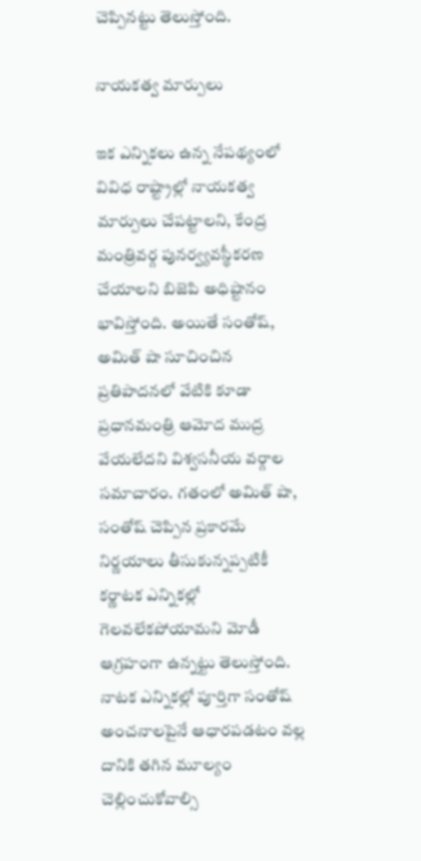చెప్పినట్టు తెలుస్తోంది.

నాయకత్వ మార్పులు

ఇక ఎన్నికలు ఉన్న నేపథ్యంలో వివిధ రాష్ట్రాల్లో నాయకత్వ మార్పులు చేపట్టాలని, కేంద్ర మంత్రివర్గ పునర్వ్యవస్థీకరణ చేయాలని బిజెపి అధిష్టానం భావిస్తోంది. అయితే సంతోష్, అమిత్ షా సూచించిన ప్రతిపాదనలో వేటికి కూడా ప్రధానమంత్రి ఆమోద ముద్ర వేయలేదని విశ్వసనీయ వర్గాల సమాచారం. గతంలో అమిత్ షా, సంతోష్ చెప్పిన ప్రకారమే నిర్ణయాలు తీసుకున్నప్పటికీ కర్ణాటక ఎన్నికల్లో గెలవలేకపోయామని మోడీ ఆగ్రహంగా ఉన్నట్టు తెలుస్తోంది. నాటక ఎన్నికల్లో పూర్తిగా సంతోష్ అంచనాలపైనే ఆధారపడటం వల్ల దానికి తగిన మూల్యం చెల్లించుకోవాల్సి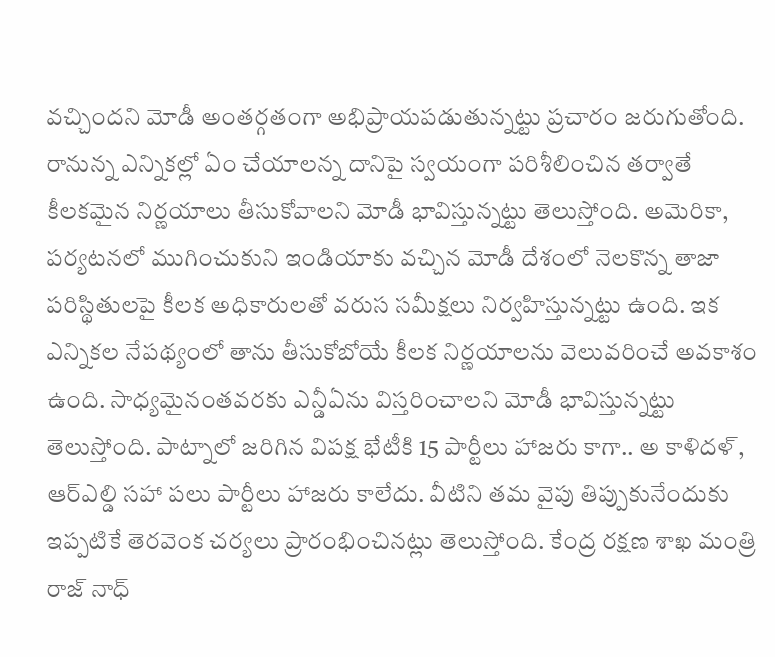వచ్చిందని మోడీ అంతర్గతంగా అభిప్రాయపడుతున్నట్టు ప్రచారం జరుగుతోంది. రానున్న ఎన్నికల్లో ఏం చేయాలన్న దానిపై స్వయంగా పరిశీలించిన తర్వాతే కీలకమైన నిర్ణయాలు తీసుకోవాలని మోడీ భావిస్తున్నట్టు తెలుస్తోంది. అమెరికా, పర్యటనలో ముగించుకుని ఇండియాకు వచ్చిన మోడీ దేశంలో నెలకొన్న తాజా పరిస్థితులపై కీలక అధికారులతో వరుస సమీక్షలు నిర్వహిస్తున్నట్టు ఉంది. ఇక ఎన్నికల నేపథ్యంలో తాను తీసుకోబోయే కీలక నిర్ణయాలను వెలువరించే అవకాశం ఉంది. సాధ్యమైనంతవరకు ఎన్డీఏను విస్తరించాలని మోడీ భావిస్తున్నట్టు తెలుస్తోంది. పాట్నాలో జరిగిన విపక్ష భేటీకి 15 పార్టీలు హాజరు కాగా.. అ కాళిదళ్, ఆర్ఎల్డి సహా పలు పార్టీలు హాజరు కాలేదు. వీటిని తమ వైపు తిప్పుకునేందుకు ఇప్పటికే తెరవెంక చర్యలు ప్రారంభించినట్లు తెలుస్తోంది. కేంద్ర రక్షణ శాఖ మంత్రి రాజ్ నాధ్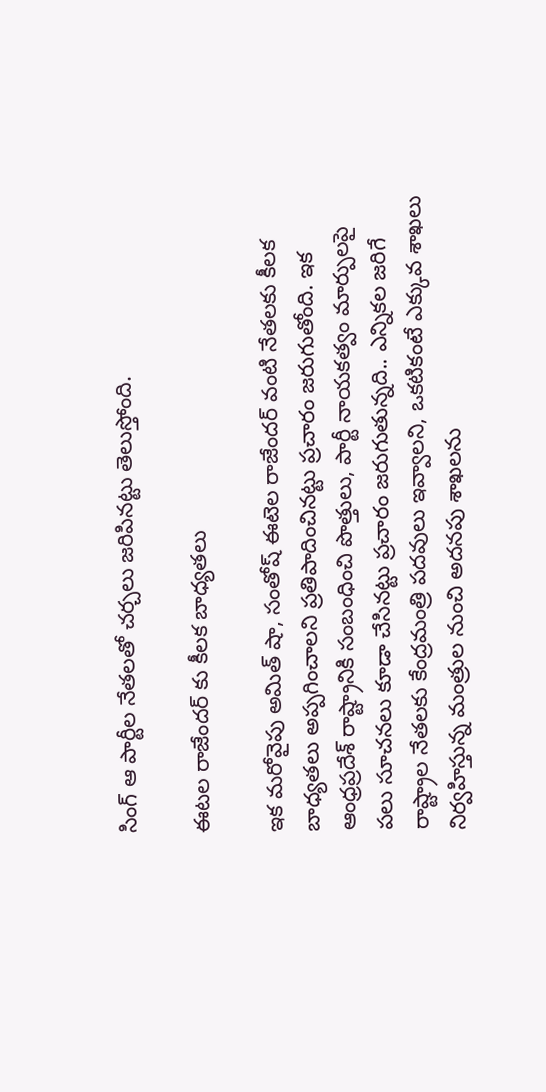సింగ్ ఆ పార్టీల నేతలతో చర్చలు జరిపినట్టు తెలుస్తోంది.

ఈటల రాజేందర్ కు కీలక బాధ్యతలు

ఇక మరోవైపు అమిత్ షా, సంతోష్ ఈటెల రాజేందర్ వంటి నేతలకు కీలక బాధ్యతలు అప్పగించాలని ప్రతిపాదించినట్టు ప్రచారం జరుగుతోంది. ఇక ఆంధ్రప్రదేశ్ రాష్ట్రానికి సంబంధించి పొత్తులు, పార్టీ నాయకత్వం మార్పులపై పలు సూచనలు కూడా చేసినట్టు ప్రచారం జరుగుతున్నది.. ఎన్నికల జరిగే రాష్ట్రాల నేతలకు కేంద్రమంత్రి పదవులు ఇవ్వాలని, ఒకటికంటే ఎక్కువ శాఖలు నిర్వహిస్తున్న మంత్రుల నుంచి అదనపు శాఖలను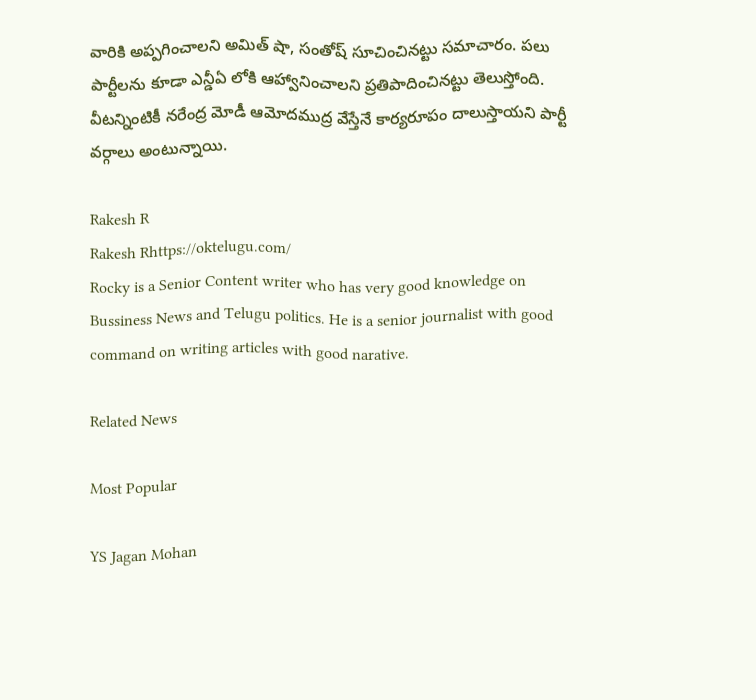వారికి అప్పగించాలని అమిత్ షా, సంతోష్ సూచించినట్టు సమాచారం. పలు పార్టీలను కూడా ఎన్డీఏ లోకి ఆహ్వానించాలని ప్రతిపాదించినట్టు తెలుస్తోంది. వీటన్నింటికీ నరేంద్ర మోడీ ఆమోదముద్ర వేస్తేనే కార్యరూపం దాలుస్తాయని పార్టీ వర్గాలు అంటున్నాయి.

Rakesh R
Rakesh Rhttps://oktelugu.com/
Rocky is a Senior Content writer who has very good knowledge on Bussiness News and Telugu politics. He is a senior journalist with good command on writing articles with good narative.

Related News

Most Popular

YS Jagan Mohan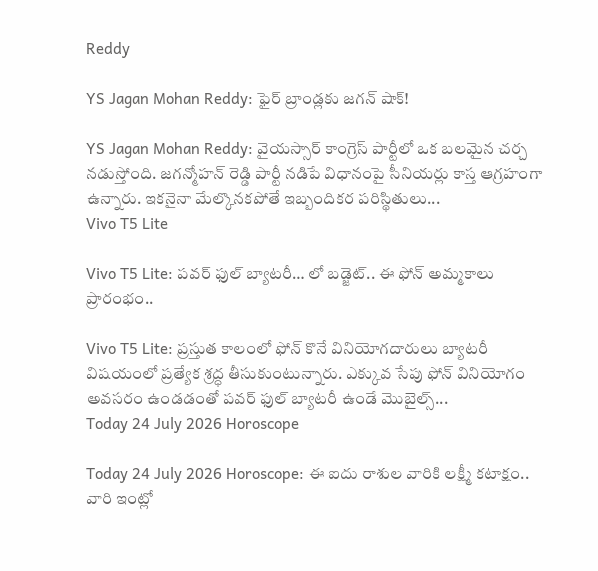Reddy

YS Jagan Mohan Reddy: ఫైర్ బ్రాండ్లకు జగన్ షాక్!

YS Jagan Mohan Reddy: వైయస్సార్ కాంగ్రెస్ పార్టీలో ఒక బలమైన చర్చ నడుస్తోంది. జగన్మోహన్ రెడ్డి పార్టీ నడిపే విధానంపై సీనియర్లు కాస్త ఆగ్రహంగా ఉన్నారు. ఇకనైనా మేల్కొనకపోతే ఇబ్బందికర పరిస్థితులు...
Vivo T5 Lite

Vivo T5 Lite: పవర్ ఫుల్ బ్యాటరీ… లో బడ్జెట్.. ఈ ఫోన్ అమ్మకాలు ప్రారంభం..

Vivo T5 Lite: ప్రస్తుత కాలంలో ఫోన్ కొనే వినియోగదారులు బ్యాటరీ విషయంలో ప్రత్యేక శ్రద్ధ తీసుకుంటున్నారు. ఎక్కువ సేపు ఫోన్ వినియోగం అవసరం ఉండడంతో పవర్ ఫుల్ బ్యాటరీ ఉండే మొబైల్స్...
Today 24 July 2026 Horoscope

Today 24 July 2026 Horoscope: ఈ ఐదు రాశుల వారికి లక్ష్మీ కటాక్షం.. వారి ఇంట్లో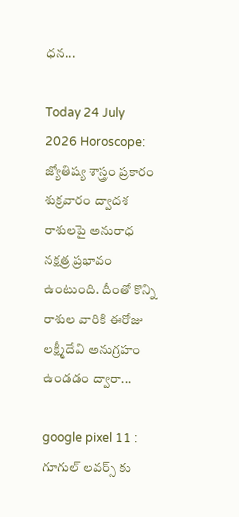ధన...

Today 24 July 2026 Horoscope: జ్యోతిష్య శాస్త్రం ప్రకారం శుక్రవారం ద్వాదశ రాశులపై అనురాధ నక్షత్ర ప్రభావం ఉంటుంది. దీంతో కొన్ని రాశుల వారికి ఈరోజు లక్ష్మీదేవి అనుగ్రహం ఉండడం ద్వారా...

google pixel 11 : గూగుల్ లవర్స్ కు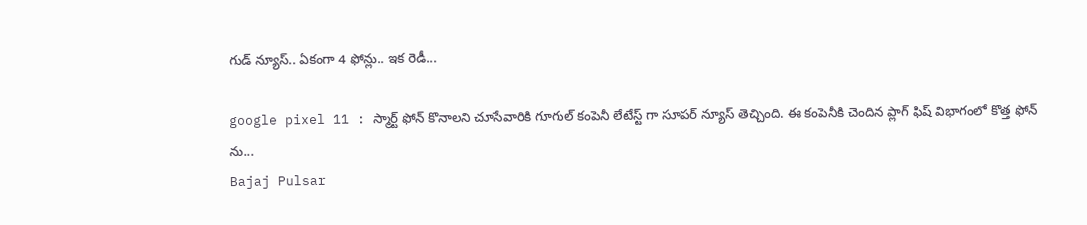గుడ్ న్యూస్.. ఏకంగా 4 ఫోన్లు.. ఇక రెడీ...

google pixel 11 : స్మార్ట్ ఫోన్ కొనాలని చూసేవారికి గూగుల్ కంపెనీ లేటేస్ట్ గా సూపర్ న్యూస్ తెచ్చింది. ఈ కంపెనీకి చెందిన ప్లాగ్ ఫిష్ విభాగంలో కొత్త ఫోన్ ను...
Bajaj Pulsar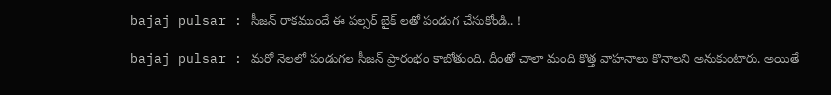bajaj pulsar : సీజన్ రాకముందే ఈ పల్సర్ బైక్ లతో పండుగ చేసుకోండి.. !

bajaj pulsar : మరో నెలలో పండుగల సీజన్ ప్రారంభం కాబోతుంది. దీంతో చాలా మంది కొత్త వాహనాలు కొనాలని అనుకుంటారు. అయితే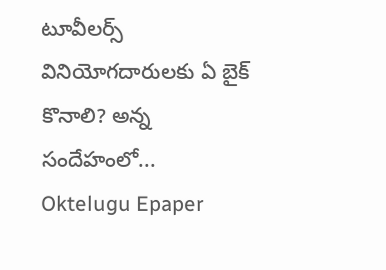టూవీలర్స్ వినియోగదారులకు ఏ బైక్ కొనాలి? అన్న సందేహంలో...
Oktelugu Epaper